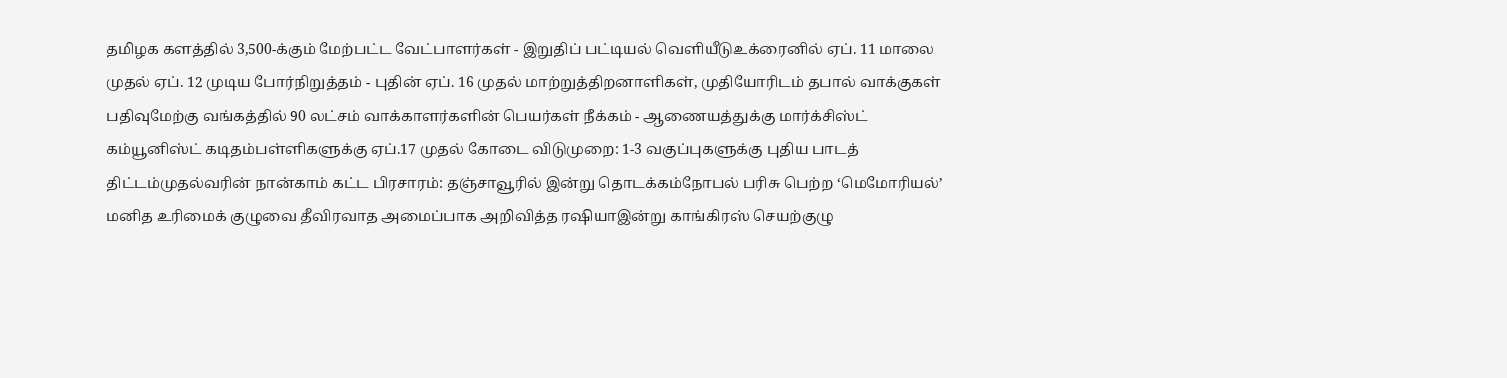தமிழக களத்தில் 3,500-க்கும் மேற்பட்ட வேட்பாளர்கள் - இறுதிப் பட்டியல் வெளியீடுஉக்ரைனில் ஏப். 11 மாலை முதல் ஏப். 12 முடிய போர்நிறுத்தம் - புதின் ஏப். 16 முதல் மாற்றுத்திறனாளிகள், முதியோரிடம் தபால் வாக்குகள் பதிவுமேற்கு வங்கத்தில் 90 லட்சம் வாக்காளர்களின் பெயர்கள் நீக்கம் - ஆணையத்துக்கு மார்க்சிஸ்ட் கம்யூனிஸ்ட் கடிதம்பள்ளிகளுக்கு ஏப்.17 முதல் கோடை விடுமுறை: 1-3 வகுப்புகளுக்கு புதிய பாடத் திட்டம்முதல்வரின் நான்காம் கட்ட பிரசாரம்: தஞ்சாவூரில் இன்று தொடக்கம்நோபல் பரிசு பெற்ற ‘மெமோரியல்’ மனித உரிமைக் குழுவை தீவிரவாத அமைப்பாக அறிவித்த ரஷியாஇன்று காங்கிரஸ் செயற்குழு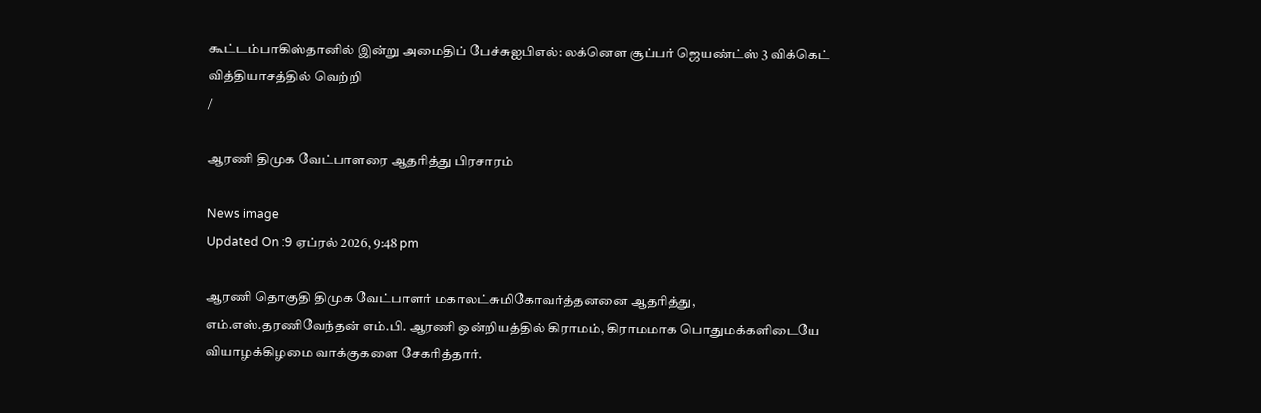கூட்டம்பாகிஸ்தானில் இன்று அமைதிப் பேச்சுஐபிஎல்: லக்னௌ சூப்பர் ஜெயண்ட்ஸ் 3 விக்கெட் வித்தியாசத்தில் வெற்றி
/

ஆரணி திமுக வேட்பாளரை ஆதரித்து பிரசாரம்

News image
Updated On :9 ஏப்ரல் 2026, 9:48 pm

ஆரணி தொகுதி திமுக வேட்பாளர் மகாலட்சுமிகோவர்த்தனனை ஆதரித்து, எம்.எஸ்.தரணிவேந்தன் எம்.பி. ஆரணி ஒன்றியத்தில் கிராமம், கிராமமாக பொதுமக்களிடையே வியாழக்கிழமை வாக்குகளை சேகரித்தார்.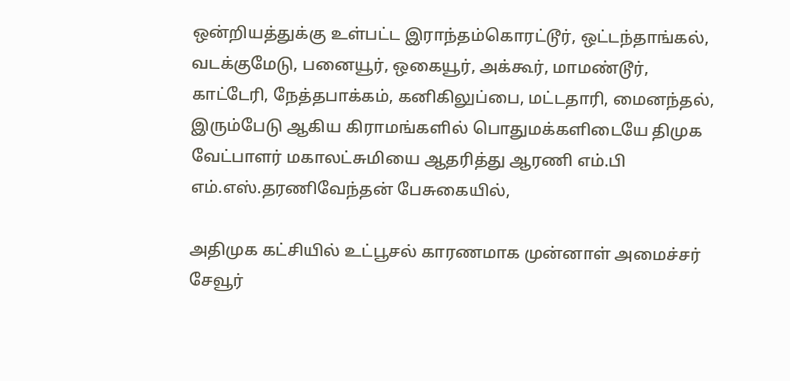ஒன்றியத்துக்கு உள்பட்ட இராந்தம்கொரட்டூர், ஒட்டந்தாங்கல், வடக்குமேடு, பனையூர், ஒகையூர், அக்கூர், மாமண்டூர், காட்டேரி, நேத்தபாக்கம், கனிகிலுப்பை, மட்டதாரி, மைனந்தல், இரும்பேடு ஆகிய கிராமங்களில் பொதுமக்களிடையே திமுக வேட்பாளர் மகாலட்சுமியை ஆதரித்து ஆரணி எம்.பி எம்.எஸ்.தரணிவேந்தன் பேசுகையில்,

அதிமுக கட்சியில் உட்பூசல் காரணமாக முன்னாள் அமைச்சர் சேவூர்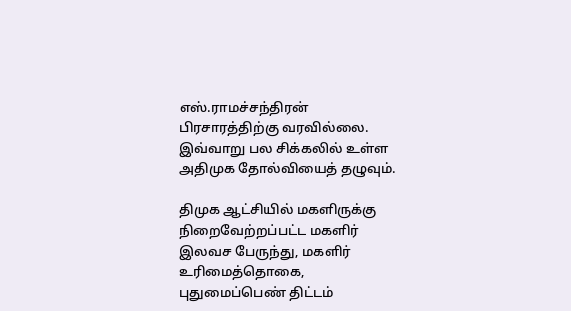எஸ்.ராமச்சந்திரன் பிரசாரத்திற்கு வரவில்லை. இவ்வாறு பல சிக்கலில் உள்ள அதிமுக தோல்வியைத் தழுவும்.

திமுக ஆட்சியில் மகளிருக்கு நிறைவேற்றப்பட்ட மகளிர் இலவச பேருந்து, மகளிர் உரிமைத்தொகை, புதுமைப்பெண் திட்டம்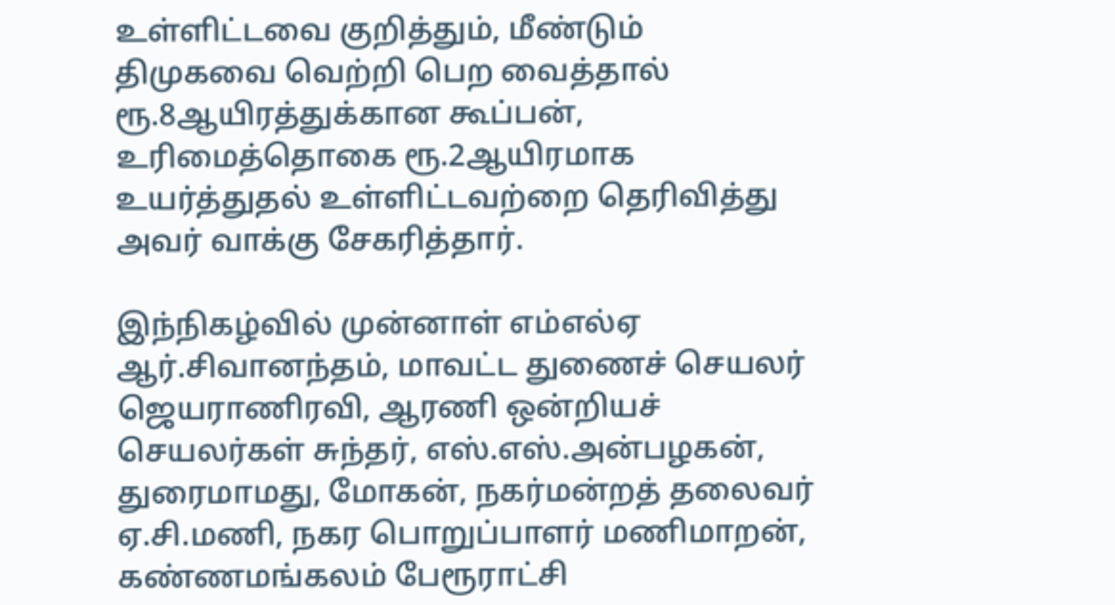உள்ளிட்டவை குறித்தும், மீண்டும் திமுகவை வெற்றி பெற வைத்தால் ரூ.8ஆயிரத்துக்கான கூப்பன், உரிமைத்தொகை ரூ.2ஆயிரமாக உயர்த்துதல் உள்ளிட்டவற்றை தெரிவித்து அவர் வாக்கு சேகரித்தார்.

இந்நிகழ்வில் முன்னாள் எம்எல்ஏ ஆர்.சிவானந்தம், மாவட்ட துணைச் செயலர் ஜெயராணிரவி, ஆரணி ஒன்றியச் செயலர்கள் சுந்தர், எஸ்.எஸ்.அன்பழகன், துரைமாமது, மோகன், நகர்மன்றத் தலைவர் ஏ.சி.மணி, நகர பொறுப்பாளர் மணிமாறன், கண்ணமங்கலம் பேரூராட்சி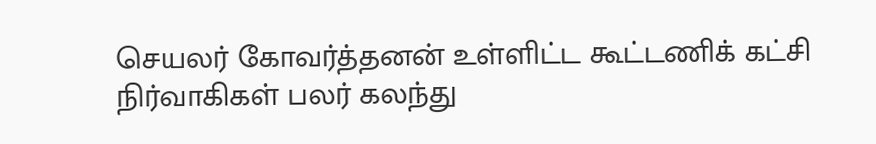செயலர் கோவர்த்தனன் உள்ளிட்ட கூட்டணிக் கட்சி நிர்வாகிகள் பலர் கலந்து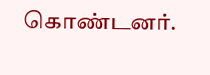கொண்டனர்.